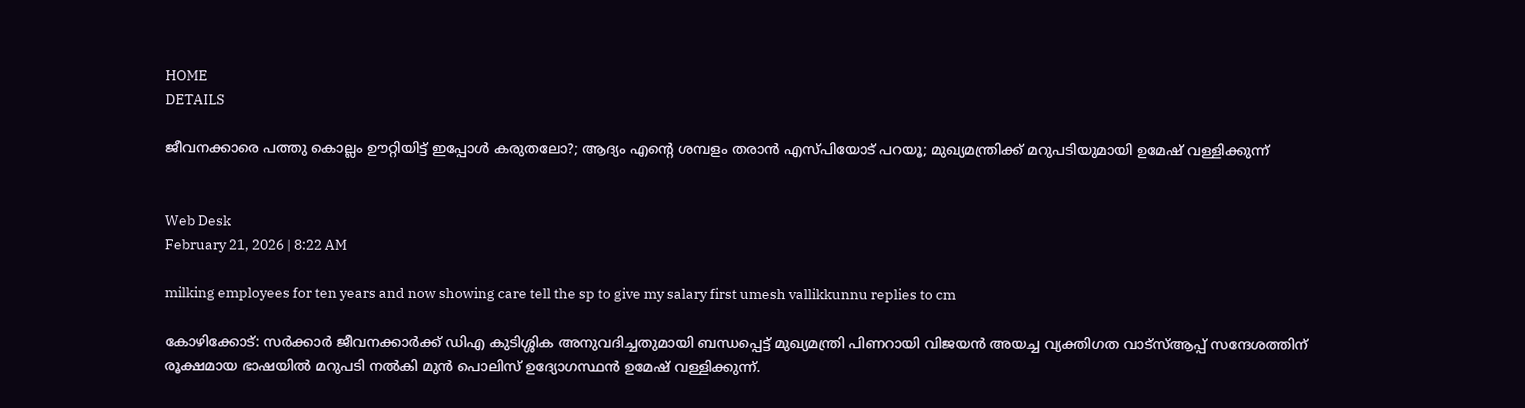HOME
DETAILS

ജീവനക്കാരെ പത്തു കൊല്ലം ഊറ്റിയിട്ട് ഇപ്പോൾ കരുതലോ?; ആദ്യം എന്റെ ശമ്പളം തരാൻ എസ്പിയോട് പറയൂ; മുഖ്യമന്ത്രിക്ക് മറുപടിയുമായി ഉമേഷ് വള്ളിക്കുന്ന്


Web Desk
February 21, 2026 | 8:22 AM

milking employees for ten years and now showing care tell the sp to give my salary first umesh vallikkunnu replies to cm

കോഴിക്കോട്: സർക്കാർ ജീവനക്കാർക്ക് ഡിഎ കുടിശ്ശിക അനുവദിച്ചതുമായി ബന്ധപ്പെട്ട് മുഖ്യമന്ത്രി പിണറായി വിജയൻ അയച്ച വ്യക്തിഗത വാട്സ്ആപ്പ് സന്ദേശത്തിന് രൂക്ഷമായ ഭാഷയിൽ മറുപടി നൽകി മുൻ പൊലിസ് ഉദ്യോഗസ്ഥൻ ഉമേഷ് വള്ളിക്കുന്ന്.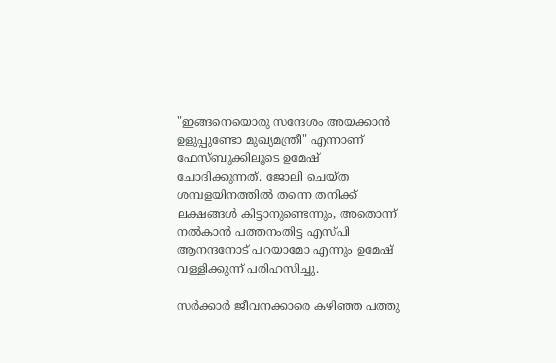"ഇങ്ങനെയൊരു സന്ദേശം അയക്കാൻ ഉളുപ്പുണ്ടോ മുഖ്യമന്ത്രീ" എന്നാണ് ഫേസ്ബുക്കിലൂടെ ഉമേഷ് ചോദിക്കുന്നത്. ജോലി ചെയ്ത ശമ്പളയിനത്തിൽ തന്നെ തനിക്ക് ലക്ഷങ്ങൾ കിട്ടാനുണ്ടെന്നും, അതൊന്ന് നൽകാൻ പത്തനംതിട്ട എസ്പി ആനന്ദനോട് പറയാമോ എന്നും ഉമേഷ് വള്ളിക്കുന്ന് പരിഹസിച്ചു.

സർക്കാർ ജീവനക്കാരെ കഴിഞ്ഞ പത്തു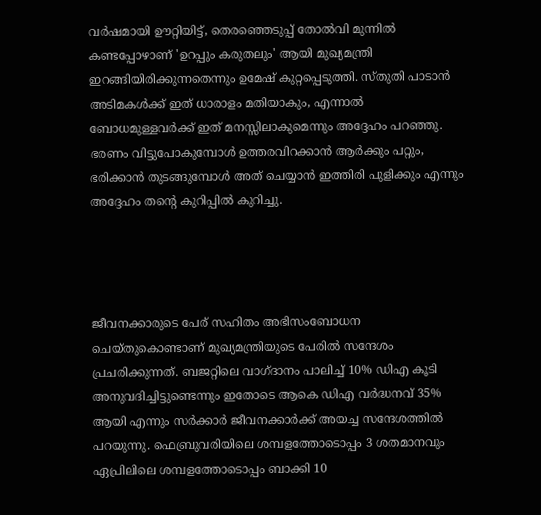വർഷമായി ഊറ്റിയിട്ട്, തെരഞ്ഞെടുപ്പ് തോൽവി മുന്നിൽ കണ്ടപ്പോഴാണ് 'ഉറപ്പും കരുതലും' ആയി മുഖ്യമന്ത്രി ഇറങ്ങിയിരിക്കുന്നതെന്നും ഉമേഷ് കുറ്റപ്പെടുത്തി. സ്തുതി പാടാൻ അടിമകൾക്ക് ഇത് ധാരാളം മതിയാകും, എന്നാൽ ബോധമുള്ളവർക്ക് ഇത് മനസ്സിലാകുമെന്നും അദ്ദേഹം പറഞ്ഞു. ഭരണം വിട്ടുപോകുമ്പോൾ ഉത്തരവിറക്കാൻ ആർക്കും പറ്റും, ഭരിക്കാൻ തുടങ്ങുമ്പോൾ അത് ചെയ്യാൻ ഇത്തിരി പുളിക്കും എന്നും അദ്ദേഹം തന്റെ കുറിപ്പിൽ കുറിച്ചു.




ജീവനക്കാരുടെ പേര് സഹിതം അഭിസംബോധന ചെയ്തുകൊണ്ടാണ് മുഖ്യമന്ത്രിയുടെ പേരിൽ സന്ദേശം പ്രചരിക്കുന്നത്. ബജറ്റിലെ വാഗ്ദാനം പാലിച്ച് 10% ഡിഎ കൂടി അനുവദിച്ചിട്ടുണ്ടെന്നും ഇതോടെ ആകെ ഡിഎ വർദ്ധനവ് 35% ആയി എന്നും സർക്കാർ ജീവനക്കാർക്ക് അയച്ച സന്ദേശത്തിൽ പറയുന്നു. ഫെബ്രുവരിയിലെ ശമ്പളത്തോടൊപ്പം 3 ശതമാനവും ഏപ്രിലിലെ ശമ്പളത്തോടൊപ്പം ബാക്കി 10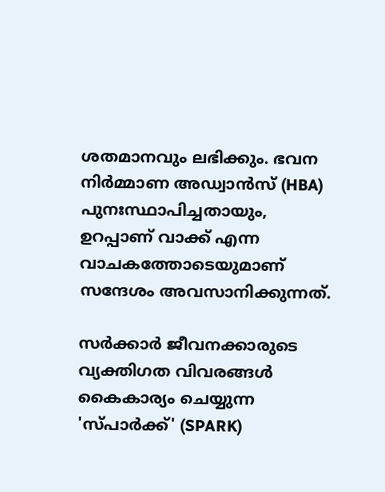ശതമാനവും ലഭിക്കും. ഭവന നിർമ്മാണ അഡ്വാൻസ് (HBA) പുനഃസ്ഥാപിച്ചതായും, ഉറപ്പാണ് വാക്ക് എന്ന വാചകത്തോടെയുമാണ് സന്ദേശം അവസാനിക്കുന്നത്.

സർക്കാർ ജീവനക്കാരുടെ വ്യക്തിഗത വിവരങ്ങൾ കൈകാര്യം ചെയ്യുന്ന 'സ്പാർക്ക്' (SPARK)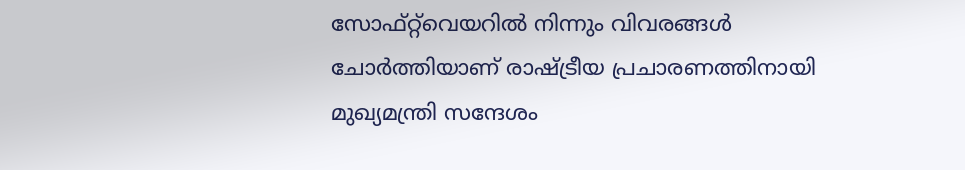സോഫ്റ്റ്‌വെയറിൽ നിന്നും വിവരങ്ങൾ ചോർത്തിയാണ് രാഷ്ട്രീയ പ്രചാരണത്തിനായി മുഖ്യമന്ത്രി സന്ദേശം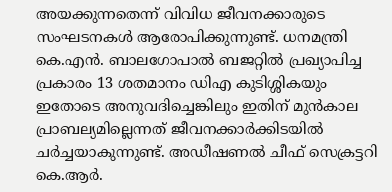അയക്കുന്നതെന്ന് വിവിധ ജീവനക്കാരുടെ സംഘടനകൾ ആരോപിക്കുന്നുണ്ട്. ധനമന്ത്രി കെ.എൻ. ബാലഗോപാൽ ബജറ്റിൽ പ്രഖ്യാപിച്ച പ്രകാരം 13 ശതമാനം ഡിഎ കുടിശ്ശികയും ഇതോടെ അനുവദിച്ചെങ്കിലും ഇതിന് മുൻകാല പ്രാബല്യമില്ലെന്നത് ജീവനക്കാർക്കിടയിൽ ചർച്ചയാകുന്നുണ്ട്. അഡീഷണൽ ചീഫ് സെക്രട്ടറി കെ.ആർ.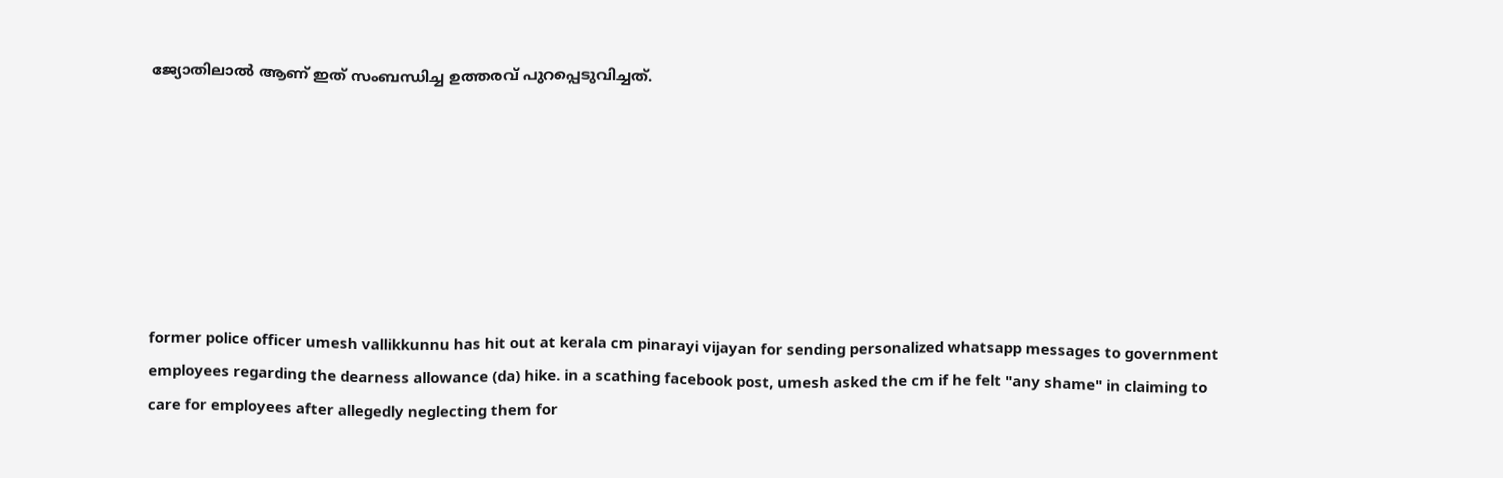ജ്യോതിലാൽ ആണ് ഇത് സംബന്ധിച്ച ഉത്തരവ് പുറപ്പെടുവിച്ചത്.







former police officer umesh vallikkunnu has hit out at kerala cm pinarayi vijayan for sending personalized whatsapp messages to government employees regarding the dearness allowance (da) hike. in a scathing facebook post, umesh asked the cm if he felt "any shame" in claiming to care for employees after allegedly neglecting them for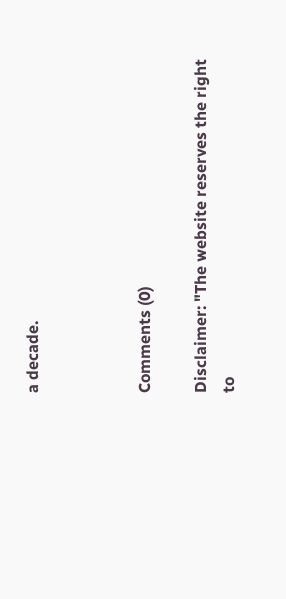a decade.



Comments (0)

Disclaimer: "The website reserves the right to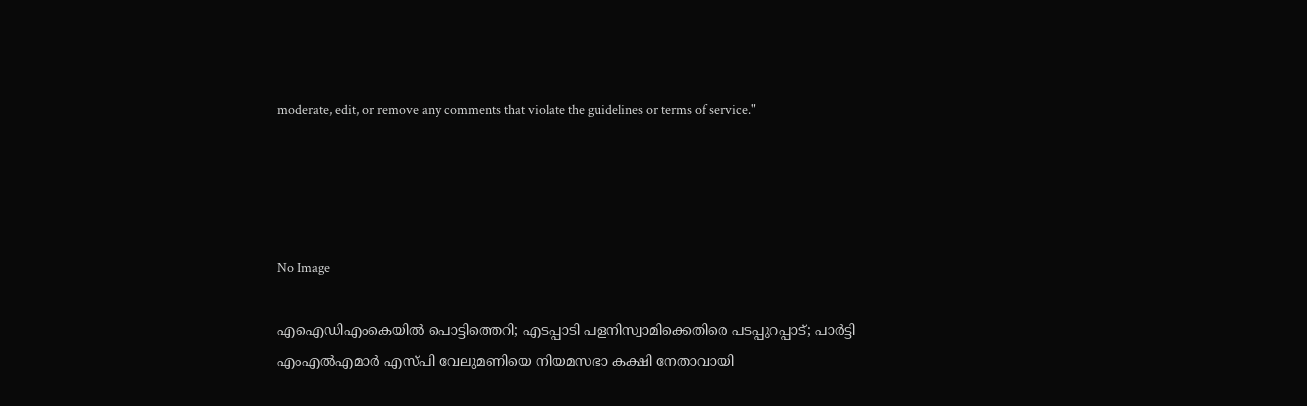moderate, edit, or remove any comments that violate the guidelines or terms of service."




No Image

എഐഡിഎംകെയില്‍ പൊട്ടിത്തെറി; എടപ്പാടി പളനിസ്വാമിക്കെതിരെ പടപ്പുറപ്പാട്; പാര്‍ട്ടി എംഎല്‍എമാര്‍ എസ്പി വേലുമണിയെ നിയമസഭാ കക്ഷി നേതാവായി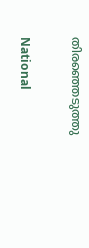തിരഞ്ഞെടുത്തു

National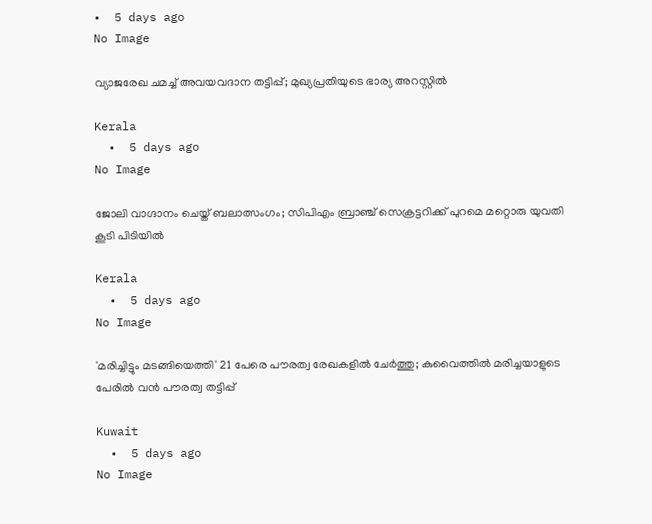•  5 days ago
No Image

വ്യാജരേഖ ചമച്ച് അവയവദാന തട്ടിപ്പ്; മുഖ്യപ്രതിയുടെ ഭാര്യ അറസ്റ്റില്‍

Kerala
  •  5 days ago
No Image

ജോലി വാഗ്ദാനം ചെയ്ത് ബലാത്സംഗം; സിപിഎം ബ്രാഞ്ച് സെക്രട്ടറിക്ക് പുറമെ മറ്റൊരു യുവതി കൂടി പിടിയില്‍

Kerala
  •  5 days ago
No Image

'മരിച്ചിട്ടും മടങ്ങിയെത്തി' 21 പേരെ പൗരത്വ രേഖകളിൽ ചേർത്തു; കുവൈത്തിൽ മരിച്ചയാളുടെ പേരിൽ വൻ പൗരത്വ തട്ടിപ്പ്

Kuwait
  •  5 days ago
No Image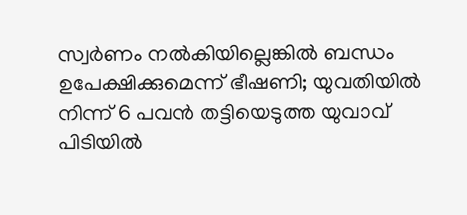സ്വർണം നൽകിയില്ലെങ്കിൽ ബന്ധം ഉപേക്ഷിക്കുമെന്ന് ഭീഷണി; യുവതിയിൽ നിന്ന് 6 പവൻ തട്ടിയെടുത്ത യുവാവ് പിടിയിൽ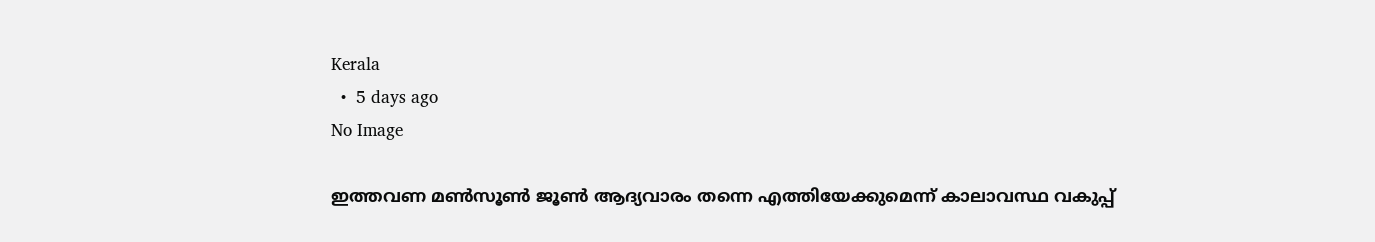Kerala
  •  5 days ago
No Image

ഇത്തവണ മണ്‍സൂണ്‍ ജൂണ്‍ ആദ്യവാരം തന്നെ എത്തിയേക്കുമെന്ന് കാലാവസ്ഥ വകുപ്പ്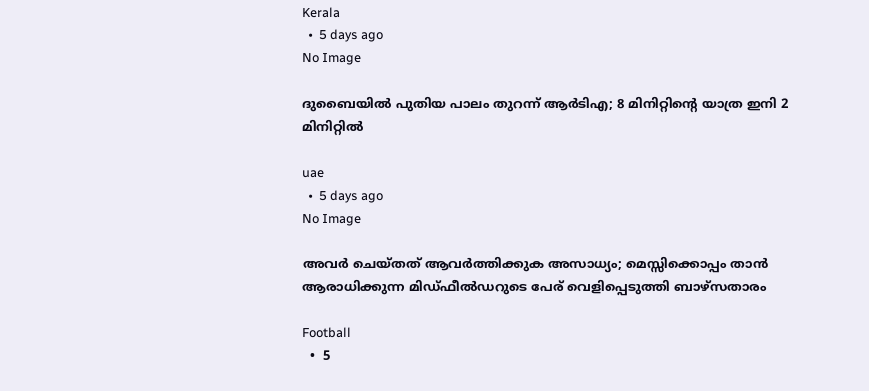Kerala
  •  5 days ago
No Image

ദുബൈയിൽ പുതിയ പാലം തുറന്ന് ആർടിഎ; 8 മിനിറ്റിന്റെ യാത്ര ഇനി 2 മിനിറ്റിൽ

uae
  •  5 days ago
No Image

അവർ ചെയ്തത് ആവർത്തിക്കുക അസാധ്യം; മെസ്സിക്കൊപ്പം താൻ ആരാധിക്കുന്ന മിഡ്ഫീൽഡറുടെ പേര് വെളിപ്പെടുത്തി ബാഴ്സതാരം

Football
  •  5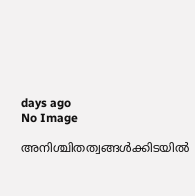days ago
No Image

അനിശ്ചിതത്വങ്ങള്‍ക്കിടയില്‍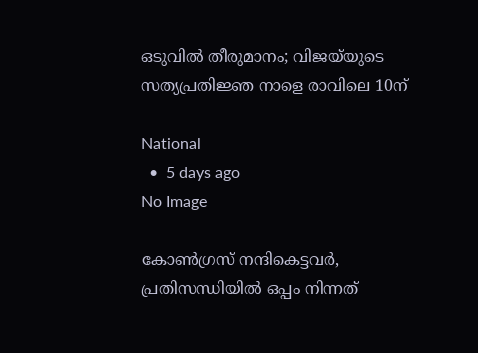ഒടുവില്‍ തീരുമാനം; വിജയ്‌യുടെ സത്യപ്രതിജ്ഞ നാളെ രാവിലെ 10ന്

National
  •  5 days ago
No Image

കോൺഗ്രസ് നന്ദികെട്ടവർ, പ്രതിസന്ധിയിൽ ഒപ്പം നിന്നത്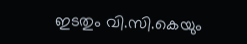ഇടതും വി.സി.കെയും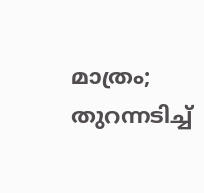മാത്രം; തുറന്നടിച്ച്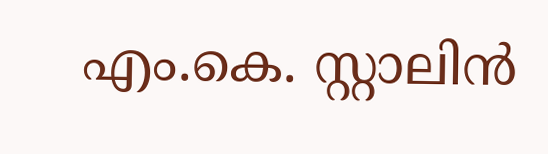എം.കെ. സ്റ്റാലിൻ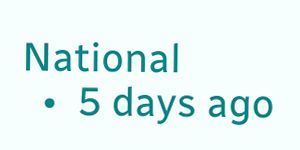National
  •  5 days ago